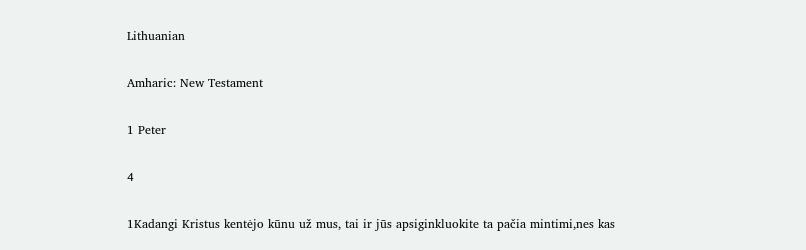Lithuanian

Amharic: New Testament

1 Peter

4

1Kadangi Kristus kentėjo kūnu už mus, tai ir jūs apsiginkluokite ta pačia mintimi,nes kas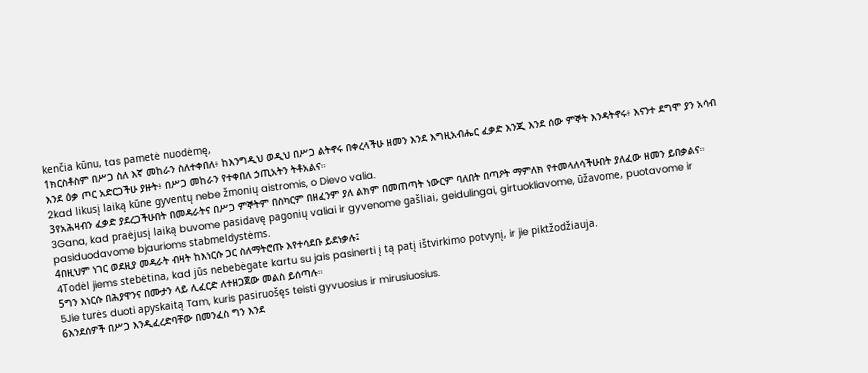kenčia kūnu, tas pametė nuodėmę,
1ክርስቶስም በሥጋ ስለ እኛ መከራን ስለተቀበለ፥ ከእንግዲህ ወዲህ በሥጋ ልትኖሩ በቀረላችሁ ዘመን እንደ እግዚአብሔር ፈቃድ እንጂ እንደ ሰው ምኞት እንዳትኖሩ፥ እናንተ ደግሞ ያን አሳብ እንደ ዕቃ ጦር አድርጋችሁ ያዙት፥ በሥጋ መከራን የተቀበለ ኃጢአትን ትቶአልና።
2kad likusį laiką kūne gyventų nebe žmonių aistromis, o Dievo valia.
3የአሕዛብን ፈቃድ ያደረጋችሁበት በመዳራትና በሥጋ ምኞትም በስካርም በዘፈንም ያለ ልክም በመጠጣት ነውርም ባለበት በጣዖት ማምለክ የተመላለሳችሁበት ያለፈው ዘመን ይበቃልና።
3Gana, kad praėjusį laiką buvome pasidavę pagonių valiai ir gyvenome gašliai, geidulingai, girtuokliavome, ūžavome, puotavome ir pasiduodavome bjaurioms stabmeldystėms.
4በዚህም ነገር ወደዚያ መዳራት ብዛት ከእነርሱ ጋር ስለማትሮጡ እየተሳደቡ ይደነቃሉ፤
4Todėl jiems stebėtina, kad jūs nebebėgate kartu su jais pasinerti į tą patį ištvirkimo potvynį, ir jie piktžodžiauja.
5ግን እነርሱ በሕያዋንና በሙታን ላይ ሊፈርድ ለተዘጋጀው መልስ ይሰጣሉ።
5Jie turės duoti apyskaitą Tam, kuris pasiruošęs teisti gyvuosius ir mirusiuosius.
6እንደሰዎች በሥጋ እንዲፈረድባቸው በመንፈስ ግን እንደ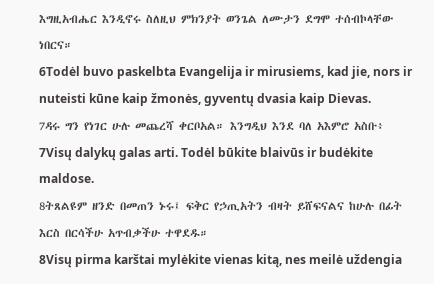እግዚአብሔር እንዲኖሩ ስለዚህ ምክንያት ወንጌል ለሙታን ደግሞ ተሰብኮላቸው ነበርና።
6Todėl buvo paskelbta Evangelija ir mirusiems, kad jie, nors ir nuteisti kūne kaip žmonės, gyventų dvasia kaip Dievas.
7ዳሩ ግን የነገር ሁሉ መጨረሻ ቀርቦአል። እንግዲህ እንደ ባለ አእምሮ አስቡ፥
7Visų dalykų galas arti. Todėl būkite blaivūs ir budėkite maldose.
8ትጸልዩም ዘንድ በመጠን ኑሩ፤ ፍቅር የኃጢአትን ብዛት ይሸፍናልና ከሁሉ በፊት እርስ በርሳችሁ አጥብቃችሁ ተዋደዱ።
8Visų pirma karštai mylėkite vienas kitą, nes meilė uždengia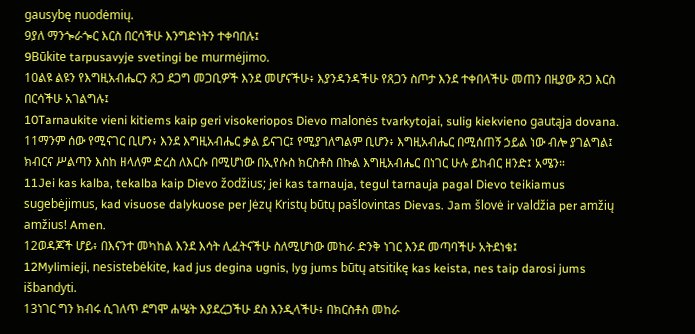gausybę nuodėmių.
9ያለ ማንጐራጐር እርስ በርሳችሁ እንግድነትን ተቀባበሉ፤
9Būkite tarpusavyje svetingi be murmėjimo.
10ልዩ ልዩን የእግዚአብሔርን ጸጋ ደጋግ መጋቢዎች እንደ መሆናችሁ፥ እያንዳንዳችሁ የጸጋን ስጦታ እንደ ተቀበላችሁ መጠን በዚያው ጸጋ እርስ በርሳችሁ አገልግሉ፤
10Tarnaukite vieni kitiems kaip geri visokeriopos Dievo malonės tvarkytojai, sulig kiekvieno gautąja dovana.
11ማንም ሰው የሚናገር ቢሆን፥ እንደ እግዚአብሔር ቃል ይናገር፤ የሚያገለግልም ቢሆን፥ እግዚአብሔር በሚሰጠኝ ኃይል ነው ብሎ ያገልግል፤ ክብርና ሥልጣን እስከ ዘላለም ድረስ ለእርሱ በሚሆነው በኢየሱስ ክርስቶስ በኩል እግዚአብሔር በነገር ሁሉ ይከብር ዘንድ፤ አሜን።
11Jei kas kalba, tekalba kaip Dievo žodžius; jei kas tarnauja, tegul tarnauja pagal Dievo teikiamus sugebėjimus, kad visuose dalykuose per Jėzų Kristų būtų pašlovintas Dievas. Jam šlovė ir valdžia per amžių amžius! Amen.
12ወዳጆች ሆይ፥ በእናንተ መካከል እንደ እሳት ሊፈትናችሁ ስለሚሆነው መከራ ድንቅ ነገር እንደ መጣባችሁ አትደነቁ፤
12Mylimieji, nesistebėkite, kad jus degina ugnis, lyg jums būtų atsitikę kas keista, nes taip darosi jums išbandyti.
13ነገር ግን ክብሩ ሲገለጥ ደግሞ ሐሤት እያደረጋችሁ ደስ እንዲላችሁ፥ በክርስቶስ መከራ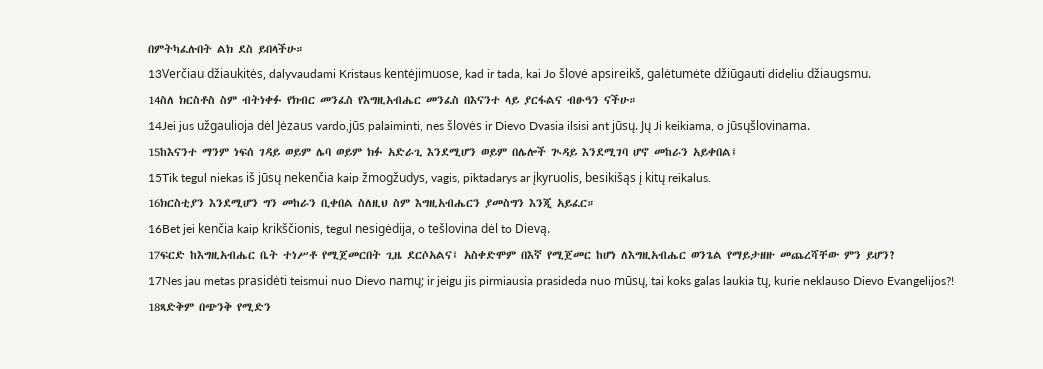በምትካፈሉበት ልክ ደስ ይበላችሁ።
13Verčiau džiaukitės, dalyvaudami Kristaus kentėjimuose, kad ir tada, kai Jo šlovė apsireikš, galėtumėte džiūgauti dideliu džiaugsmu.
14ስለ ክርስቶስ ስም ብትነቀፉ የክብር መንፈስ የእግዚአብሔር መንፈስ በእናንተ ላይ ያርፋልና ብፁዓን ናችሁ።
14Jei jus užgaulioja dėl Jėzaus vardo,jūs palaiminti, nes šlovės ir Dievo Dvasia ilsisi ant jūsų. Jų Ji keikiama, o jūsųšlovinama.
15ከእናንተ ማንም ነፍሰ ገዳይ ወይም ሌባ ወይም ክፉ አድራጊ እንደሚሆን ወይም በሌሎች ጒዳይ እንደሚገባ ሆኖ መከራን አይቀበል፤
15Tik tegul niekas iš jūsų nekenčia kaip žmogžudys, vagis, piktadarys ar įkyruolis, besikišąs į kitų reikalus.
16ክርስቲያን እንደሚሆን ግን መከራን ቢቀበል ስለዚህ ስም እግዚአብሔርን ያመስግን እንጂ አይፈር።
16Bet jei kenčia kaip krikščionis, tegul nesigėdija, o tešlovina dėl to Dievą.
17ፍርድ ከእግዚአብሔር ቤት ተነሥቶ የሚጀመርበት ጊዜ ደርሶአልና፤ አስቀድሞም በእኛ የሚጀመር ከሆነ ለእግዚአብሔር ወንጌል የማይታዘዙ መጨረሻቸው ምን ይሆን?
17Nes jau metas prasidėti teismui nuo Dievo namų; ir jeigu jis pirmiausia prasideda nuo mūsų, tai koks galas laukia tų, kurie neklauso Dievo Evangelijos?!
18ጻድቅም በጭንቅ የሚድን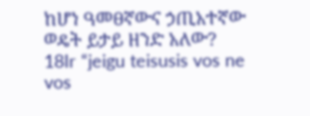ከሆነ ዓመፀኛውና ኃጢአተኛው ወዴት ይታይ ዘንድ አለው?
18Ir “jeigu teisusis vos ne vos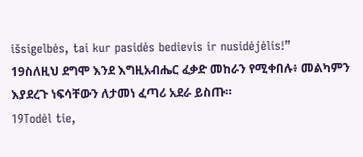išsigelbės, tai kur pasidės bedievis ir nusidėjėlis!”
19ስለዚህ ደግሞ እንደ እግዚአብሔር ፈቃድ መከራን የሚቀበሉ፥ መልካምን እያደረጉ ነፍሳቸውን ለታመነ ፈጣሪ አደራ ይስጡ።
19Todėl tie,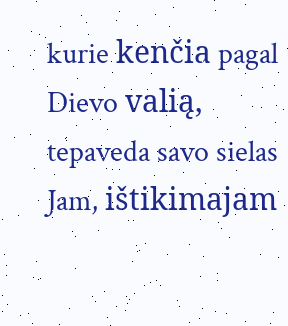kurie kenčia pagal Dievo valią, tepaveda savo sielas Jam, ištikimajam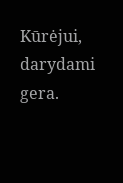Kūrėjui, darydami gera.